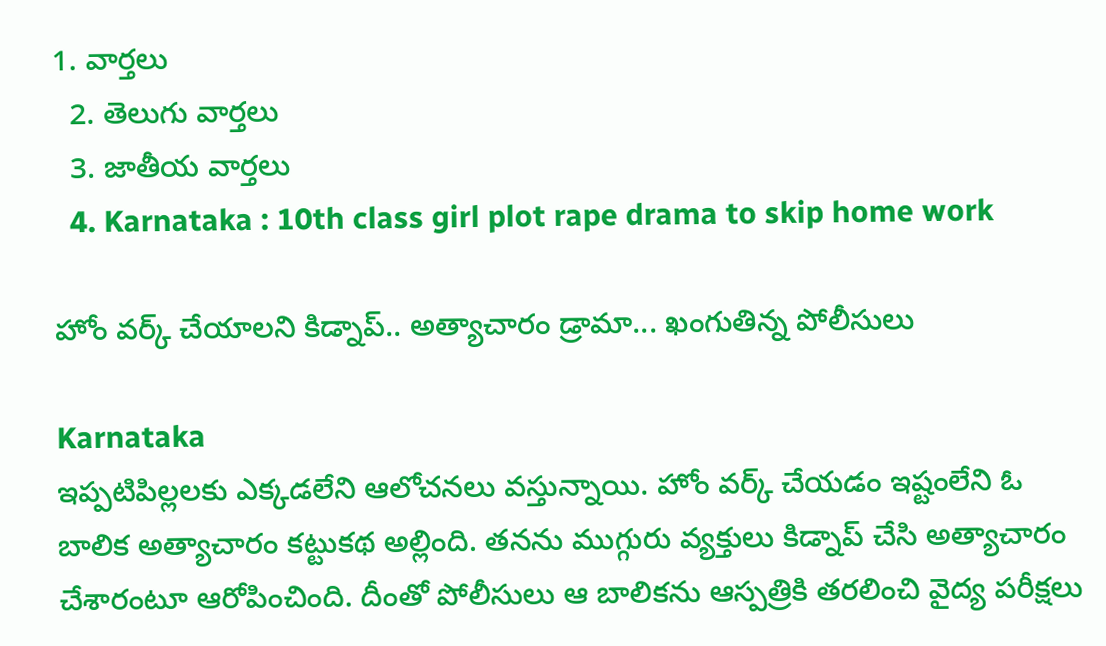1. వార్తలు
  2. తెలుగు వార్తలు
  3. జాతీయ వార్తలు
  4. Karnataka : 10th class girl plot rape drama to skip home work

హోం వర్క్ చేయాలని కిడ్నాప్.. అత్యాచారం డ్రామా... ఖంగుతిన్న పోలీసులు

Karnataka
ఇప్పటిపిల్లలకు ఎక్కడలేని ఆలోచనలు వస్తున్నాయి. హోం వర్క్ చేయడం ఇష్టంలేని ఓ బాలిక అత్యాచారం కట్టుకథ అల్లింది. తనను ముగ్గురు వ్యక్తులు కిడ్నాప్ చేసి అత్యాచారం చేశారంటూ ఆరోపించింది. దీంతో పోలీసులు ఆ బాలికను ఆస్పత్రికి తరలించి వైద్య పరీక్షలు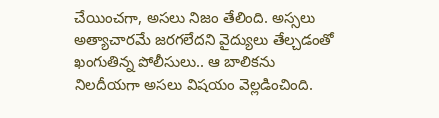చేయించగా, అసలు నిజం తేలింది. అస్సలు అత్యాచారమే జరగలేదని వైద్యులు తేల్చడంతో ఖంగుతిన్న పోలీసులు.. ఆ బాలికను నిలదీయగా అసలు విషయం వెల్లడించింది.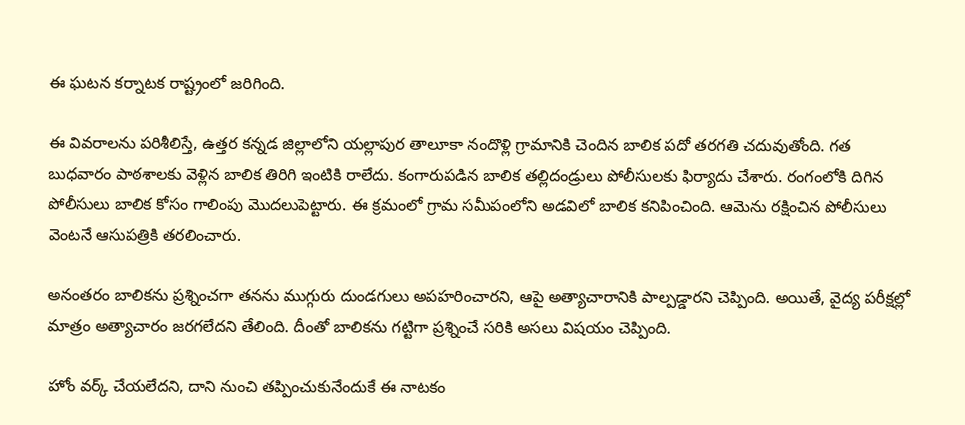ఈ ఘటన కర్నాటక రాష్ట్రంలో జరిగింది.

ఈ వివరాలను పరిశీలిస్తే, ఉత్తర కన్నడ జిల్లాలోని యల్లాపుర తాలూకా నందొళ్లి గ్రామానికి చెందిన బాలిక పదో తరగతి చదువుతోంది. గత బుధవారం పాఠశాలకు వెళ్లిన బాలిక తిరిగి ఇంటికి రాలేదు. కంగారుపడిన బాలిక తల్లిదండ్రులు పోలీసులకు ఫిర్యాదు చేశారు. రంగంలోకి దిగిన పోలీసులు బాలిక కోసం గాలింపు మొదలుపెట్టారు. ఈ క్రమంలో గ్రామ సమీపంలోని అడవిలో బాలిక కనిపించింది. ఆమెను రక్షించిన పోలీసులు వెంటనే ఆసుపత్రికి తరలించారు.

అనంతరం బాలికను ప్రశ్నించగా తనను ముగ్గురు దుండగులు అపహరించారని, ఆపై అత్యాచారానికి పాల్పడ్డారని చెప్పింది. అయితే, వైద్య పరీక్షల్లో మాత్రం అత్యాచారం జరగలేదని తేలింది. దీంతో బాలికను గట్టిగా ప్రశ్నించే సరికి అసలు విషయం చెప్పింది.

హోం వర్క్ చేయలేదని, దాని నుంచి తప్పించుకునేందుకే ఈ నాటకం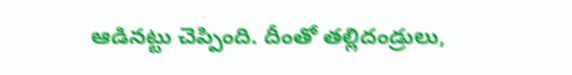ఆడినట్టు చెప్పింది. దీంతో తల్లిదండ్రులు,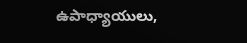ఉపాధ్యాయులు,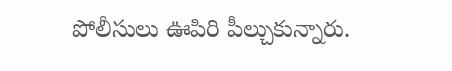పోలీసులు ఊపిరి పీల్చుకున్నారు.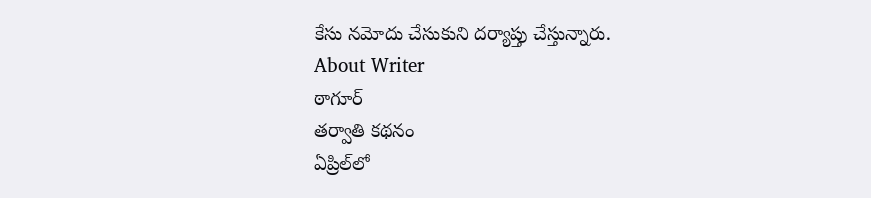కేసు నమోదు చేసుకుని దర్యాప్తు చేస్తున్నారు.
About Writer
ఠాగూర్
తర్వాతి కథనం
ఏప్రిల్‌లో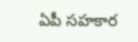ఏపీ సహకార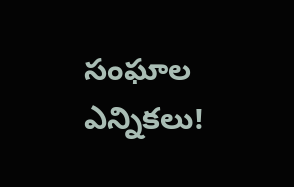సంఘాల ఎన్నికలు!